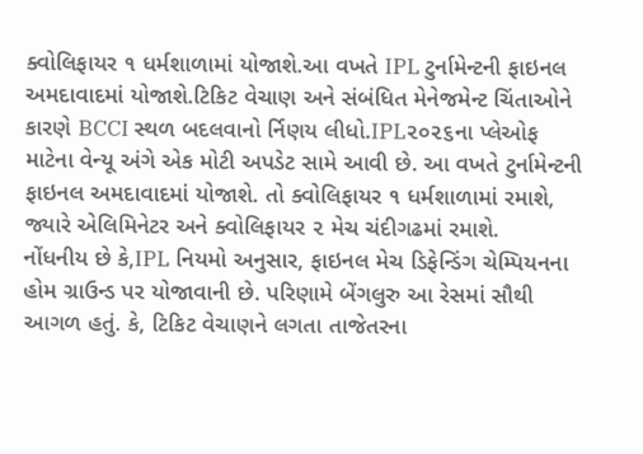ક્વોલિફાયર ૧ ધર્મશાળામાં યોજાશે.આ વખતે IPL ટુર્નામેન્ટની ફાઇનલ અમદાવાદમાં યોજાશે.ટિકિટ વેચાણ અને સંબંધિત મેનેજમેન્ટ ચિંતાઓને કારણે BCCI સ્થળ બદલવાનો ર્નિણય લીધો.IPL૨૦૨૬ના પ્લેઓફ માટેના વેન્યૂ અંગે એક મોટી અપડેટ સામે આવી છે. આ વખતે ટુર્નામેન્ટની ફાઇનલ અમદાવાદમાં યોજાશે. તો ક્વોલિફાયર ૧ ધર્મશાળામાં રમાશે, જ્યારે એલિમિનેટર અને ક્વોલિફાયર ૨ મેચ ચંદીગઢમાં રમાશે.
નોંધનીય છે કે,IPL નિયમો અનુસાર, ફાઇનલ મેચ ડિફેન્ડિંગ ચેમ્પિયનના હોમ ગ્રાઉન્ડ પર યોજાવાની છે. પરિણામે બેંગલુરુ આ રેસમાં સૌથી આગળ હતું. કે, ટિકિટ વેચાણને લગતા તાજેતરના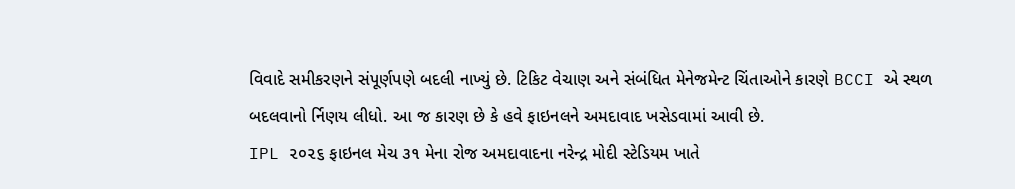વિવાદે સમીકરણને સંપૂર્ણપણે બદલી નાખ્યું છે. ટિકિટ વેચાણ અને સંબંધિત મેનેજમેન્ટ ચિંતાઓને કારણે BCCI એ સ્થળ બદલવાનો ર્નિણય લીધો. આ જ કારણ છે કે હવે ફાઇનલને અમદાવાદ ખસેડવામાં આવી છે.
IPL ૨૦૨૬ ફાઇનલ મેચ ૩૧ મેના રોજ અમદાવાદના નરેન્દ્ર મોદી સ્ટેડિયમ ખાતે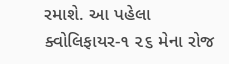રમાશે. આ પહેલા ક્વોલિફાયર-૧ ૨૬ મેના રોજ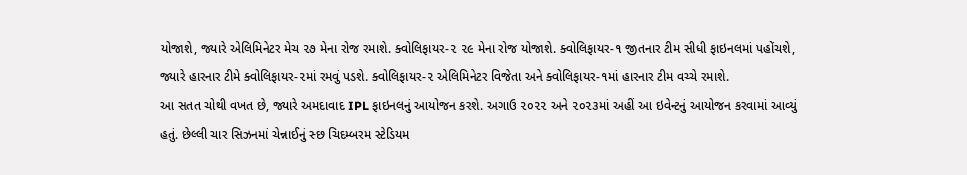યોજાશે, જ્યારે એલિમિનેટર મેચ ૨૭ મેના રોજ રમાશે. ક્વોલિફાયર-૨ ૨૯ મેના રોજ યોજાશે. ક્વોલિફાયર-૧ જીતનાર ટીમ સીધી ફાઇનલમાં પહોંચશે, જ્યારે હારનાર ટીમે ક્વોલિફાયર-૨માં રમવું પડશે. ક્વોલિફાયર-૨ એલિમિનેટર વિજેતા અને ક્વોલિફાયર-૧માં હારનાર ટીમ વચ્ચે રમાશે.
આ સતત ચોથી વખત છે, જ્યારે અમદાવાદ IPL ફાઇનલનું આયોજન કરશે. અગાઉ ૨૦૨૨ અને ૨૦૨૩માં અહીં આ ઇવેન્ટનું આયોજન કરવામાં આવ્યું હતું. છેલ્લી ચાર સિઝનમાં ચેન્નાઈનું સ્છ ચિદમ્બરમ સ્ટેડિયમ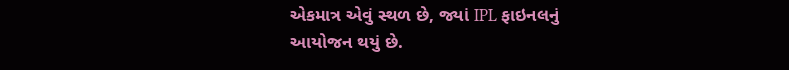એકમાત્ર એવું સ્થળ છે, જ્યાં IPL ફાઇનલનું આયોજન થયું છે.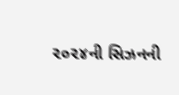૨૦૨૪ની સિઝનની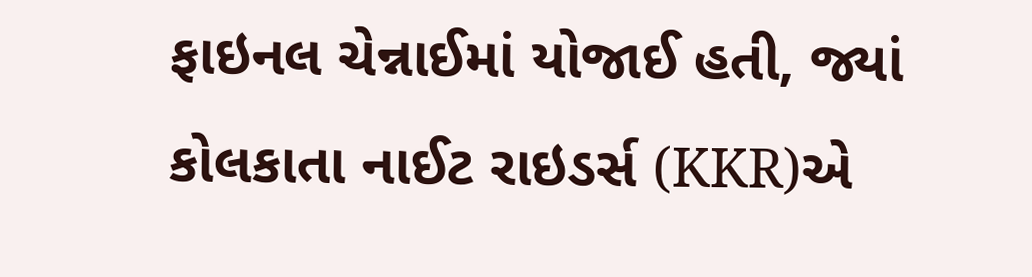ફાઇનલ ચેન્નાઈમાં યોજાઈ હતી, જ્યાં કોલકાતા નાઈટ રાઇડર્સ (KKR)એ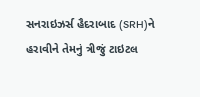સનરાઇઝર્સ હૈદરાબાદ (SRH)ને હરાવીને તેમનું ત્રીજું ટાઇટલ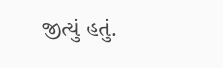જીત્યું હતું.